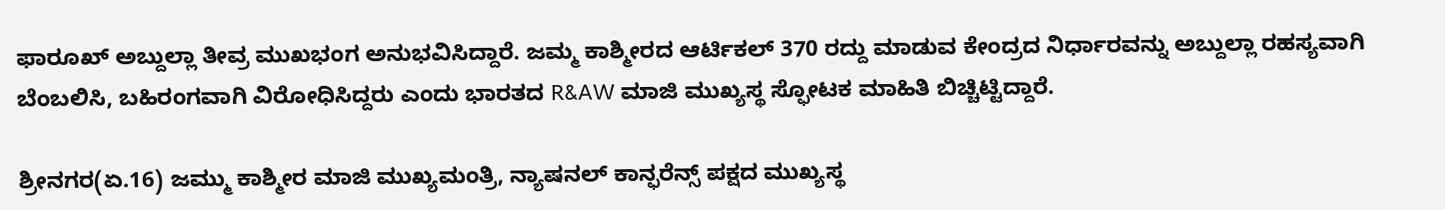ಫಾರೂಖ್ ಅಬ್ದುಲ್ಲಾ ತೀವ್ರ ಮುಖಭಂಗ ಅನುಭವಿಸಿದ್ದಾರೆ. ಜಮ್ಮ ಕಾಶ್ಮೀರದ ಆರ್ಟಿಕಲ್ 370 ರದ್ದು ಮಾಡುವ ಕೇಂದ್ರದ ನಿರ್ಧಾರವನ್ನು ಅಬ್ದುಲ್ಲಾ ರಹಸ್ಯವಾಗಿ ಬೆಂಬಲಿಸಿ, ಬಹಿರಂಗವಾಗಿ ವಿರೋಧಿಸಿದ್ದರು ಎಂದು ಭಾರತದ R&AW ಮಾಜಿ ಮುಖ್ಯಸ್ಥ ಸ್ಫೋಟಕ ಮಾಹಿತಿ ಬಿಚ್ಚಿಟ್ಟಿದ್ದಾರೆ.

ಶ್ರೀನಗರ(ಏ.16) ಜಮ್ಮು ಕಾಶ್ಮೀರ ಮಾಜಿ ಮುಖ್ಯಮಂತ್ರಿ, ನ್ಯಾಷನಲ್ ಕಾನ್ಫರೆನ್ಸ್ ಪಕ್ಷದ ಮುಖ್ಯಸ್ಥ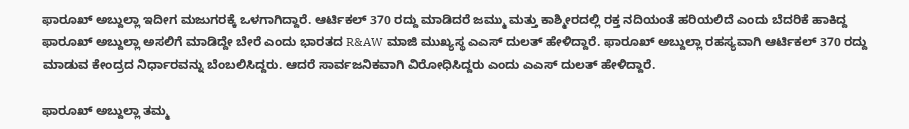ಫಾರೂಖ್ ಅಬ್ದುಲ್ಲಾ ಇದೀಗ ಮಜುಗರಕ್ಕೆ ಒಳಗಾಗಿದ್ದಾರೆ. ಆರ್ಟಿಕಲ್ 370 ರದ್ದು ಮಾಡಿದರೆ ಜಮ್ಮು ಮತ್ತು ಕಾಶ್ಮೀರದಲ್ಲಿ ರಕ್ತ ನದಿಯಂತೆ ಹರಿಯಲಿದೆ ಎಂದು ಬೆದರಿಕೆ ಹಾಕಿದ್ದ ಫಾರೂಖ್ ಅಬ್ದುಲ್ಲಾ ಅಸಲಿಗೆ ಮಾಡಿದ್ದೇ ಬೇರೆ ಎಂದು ಭಾರತದ R&AW ಮಾಜಿ ಮುಖ್ಯಸ್ಥ ಎಎಸ್ ದುಲತ್ ಹೇಳಿದ್ದಾರೆ. ಫಾರೂಖ್ ಅಬ್ದುಲ್ಲಾ ರಹಸ್ಯವಾಗಿ ಆರ್ಟಿಕಲ್ 370 ರದ್ದು ಮಾಡುವ ಕೇಂದ್ರದ ನಿರ್ಧಾರವನ್ನು ಬೆಂಬಲಿಸಿದ್ದರು. ಆದರೆ ಸಾರ್ವಜನಿಕವಾಗಿ ವಿರೋಧಿಸಿದ್ದರು ಎಂದು ಎಎಸ್ ದುಲತ್ ಹೇಳಿದ್ದಾರೆ.

ಫಾರೂಖ್ ಅಬ್ದುಲ್ಲಾ ತಮ್ಮ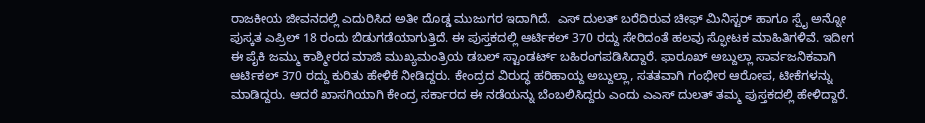ರಾಜಕೀಯ ಜೀವನದಲ್ಲಿ ಎದುರಿಸಿದ ಅತೀ ದೊಡ್ಡ ಮುಜುಗರ ಇದಾಗಿದೆ.  ಎಸ್ ದುಲತ್ ಬರೆದಿರುವ ಚೀಫ್ ಮಿನಿಸ್ಟರ್ ಹಾಗೂ ಸ್ಪೈ ಅನ್ನೋ ಪುಸ್ಕತ ಎಪ್ರಿಲ್ 18 ರಂದು ಬಿಡುಗಡೆಯಾಗುತ್ತಿದೆ. ಈ ಪುಸ್ತಕದಲ್ಲಿ ಆರ್ಟಿಕಲ್ 370 ರದ್ದು ಸೇರಿದಂತೆ ಹಲವು ಸ್ಫೋಟಕ ಮಾಹಿತಿಗಳಿವೆ. ಇದೀಗ ಈ ಪೈಕಿ ಜಮ್ಮು ಕಾಶ್ಮೀರದ ಮಾಜಿ ಮುಖ್ಯಮಂತ್ರಿಯ ಡಬಲ್ ಸ್ಟಾಂಡರ್ಟ್ ಬಹಿರಂಗಪಡಿಸಿದ್ದಾರೆ. ಫಾರೂಖ್ ಅಬ್ದುಲ್ಲಾ ಸಾರ್ವಜನಿಕವಾಗಿ ಆರ್ಟಿಕಲ್ 370 ರದ್ದು ಕುರಿತು ಹೇಳಿಕೆ ನೀಡಿದ್ದರು. ಕೇಂದ್ರದ ವಿರುದ್ಧ ಹರಿಹಾಯ್ದ ಅಬ್ದುಲ್ಲಾ, ಸತತವಾಗಿ ಗಂಭೀರ ಆರೋಪ, ಟೀಕೆಗಳನ್ನು ಮಾಡಿದ್ದರು. ಆದರೆ ಖಾಸಗಿಯಾಗಿ ಕೇಂದ್ರ ಸರ್ಕಾರದ ಈ ನಡೆಯನ್ನು ಬೆಂಬಲಿಸಿದ್ದರು ಎಂದು ಎಎಸ್ ದುಲತ್ ತಮ್ಮ ಪುಸ್ತಕದಲ್ಲಿ ಹೇಳಿದ್ದಾರೆ.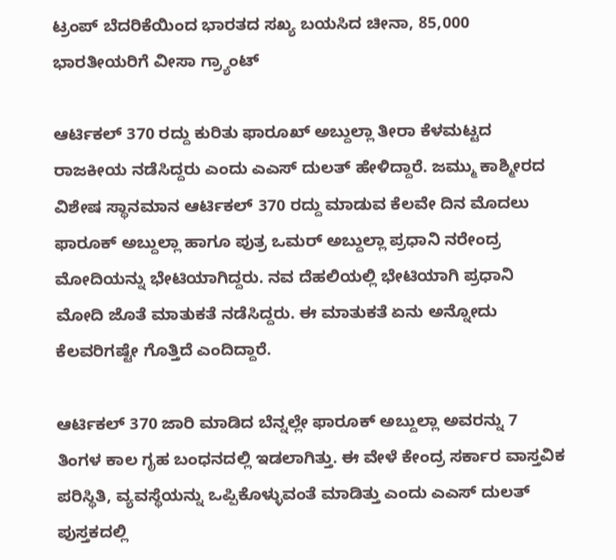ಟ್ರಂಪ್ ಬೆದರಿಕೆಯಿಂದ ಭಾರತದ ಸಖ್ಯ ಬಯಸಿದ ಚೀನಾ, 85,000 ಭಾರತೀಯರಿಗೆ ವೀಸಾ ಗ್ರ್ಯಾಂಟ್

ಆರ್ಟಿಕಲ್ 370 ರದ್ದು ಕುರಿತು ಫಾರೂಖ್ ಅಬ್ದುಲ್ಲಾ ತೀರಾ ಕೆಳಮಟ್ಟದ ರಾಜಕೀಯ ನಡೆಸಿದ್ದರು ಎಂದು ಎಎಸ್ ದುಲತ್ ಹೇಳಿದ್ದಾರೆ. ಜಮ್ಮು ಕಾಶ್ಮೀರದ ವಿಶೇಷ ಸ್ಥಾನಮಾನ ಆರ್ಟಿಕಲ್ 370 ರದ್ದು ಮಾಡುವ ಕೆಲವೇ ದಿನ ಮೊದಲು ಫಾರೂಕ್ ಅಬ್ದುಲ್ಲಾ ಹಾಗೂ ಪುತ್ರ ಒಮರ್ ಅಬ್ದುಲ್ಲಾ ಪ್ರಧಾನಿ ನರೇಂದ್ರ ಮೋದಿಯನ್ನು ಭೇಟಿಯಾಗಿದ್ದರು. ನವ ದೆಹಲಿಯಲ್ಲಿ ಭೇಟಿಯಾಗಿ ಪ್ರಧಾನಿ ಮೋದಿ ಜೊತೆ ಮಾತುಕತೆ ನಡೆಸಿದ್ದರು. ಈ ಮಾತುಕತೆ ಏನು ಅನ್ನೋದು ಕೆಲವರಿಗಷ್ಟೇ ಗೊತ್ತಿದೆ ಎಂದಿದ್ದಾರೆ.

ಆರ್ಟಿಕಲ್ 370 ಜಾರಿ ಮಾಡಿದ ಬೆನ್ನಲ್ಲೇ ಫಾರೂಕ್ ಅಬ್ದುಲ್ಲಾ ಅವರನ್ನು 7 ತಿಂಗಳ ಕಾಲ ಗೃಹ ಬಂಧನದಲ್ಲಿ ಇಡಲಾಗಿತ್ತು. ಈ ವೇಳೆ ಕೇಂದ್ರ ಸರ್ಕಾರ ವಾಸ್ತವಿಕ ಪರಿಸ್ಥಿತಿ, ವ್ಯವಸ್ಥೆಯನ್ನು ಒಪ್ಪಿಕೊಳ್ಳುವಂತೆ ಮಾಡಿತ್ತು ಎಂದು ಎಎಸ್ ದುಲತ್ ಪುಸ್ತಕದಲ್ಲಿ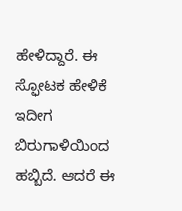ಹೇಳಿದ್ದಾರೆ. ಈ ಸ್ಫೋಟಕ ಹೇಳಿಕೆ ಇದೀಗ ಬಿರುಗಾಳಿಯಿಂದ ಹಬ್ಬಿದೆ. ಆದರೆ ಈ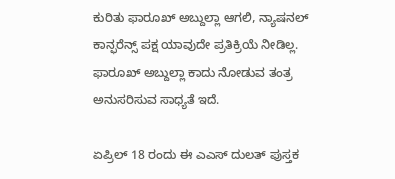ಕುರಿತು ಫಾರೂಖ್ ಅಬ್ದುಲ್ಲಾ ಆಗಲಿ, ನ್ಯಾಷನಲ್ ಕಾನ್ಫರೆನ್ಸ್ ಪಕ್ಷ ಯಾವುದೇ ಪ್ರತಿಕ್ರಿಯೆ ನೀಡಿಲ್ಲ. ಫಾರೂಖ್ ಅಬ್ದುಲ್ಲಾ ಕಾದು ನೋಡುವ ತಂತ್ರ ಅನುಸರಿಸುವ ಸಾಧ್ಯತೆ ಇದೆ.

ಏಪ್ರಿಲ್ 18 ರಂದು ಈ ಎಎಸ್ ದುಲತ್ ಪುಸ್ತಕ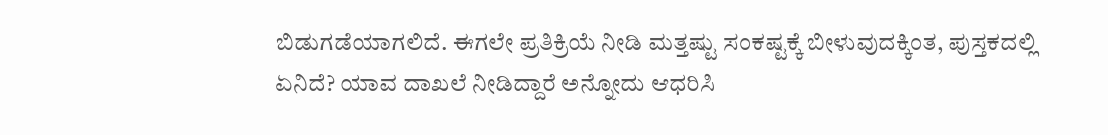ಬಿಡುಗಡೆಯಾಗಲಿದೆ. ಈಗಲೇ ಪ್ರತಿಕ್ರಿಯೆ ನೀಡಿ ಮತ್ತಷ್ಟು ಸಂಕಷ್ಟಕ್ಕೆ ಬೀಳುವುದಕ್ಕಿಂತ, ಪುಸ್ತಕದಲ್ಲಿ ಏನಿದೆ? ಯಾವ ದಾಖಲೆ ನೀಡಿದ್ದಾರೆ ಅನ್ನೋದು ಆಧರಿಸಿ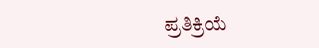ಪ್ರತಿಕ್ರಿಯೆ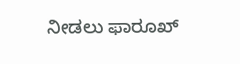ನೀಡಲು ಫಾರೂಖ್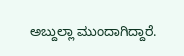ಅಬ್ದುಲ್ಲಾ ಮುಂದಾಗಿದ್ದಾರೆ.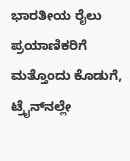ಭಾರತೀಯ ರೈಲು ಪ್ರಯಾಣಿಕರಿಗೆ ಮತ್ತೊಂದು ಕೊಡುಗೆ, ಟ್ರೈನ್‌ನಲ್ಲೇ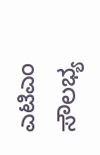ಎಟಿಎಂ ಸೌಲಭ್ಯ